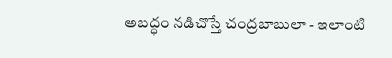అబద్ధం నడిచొస్తే చంద్రబాబులా - ఇలాంటి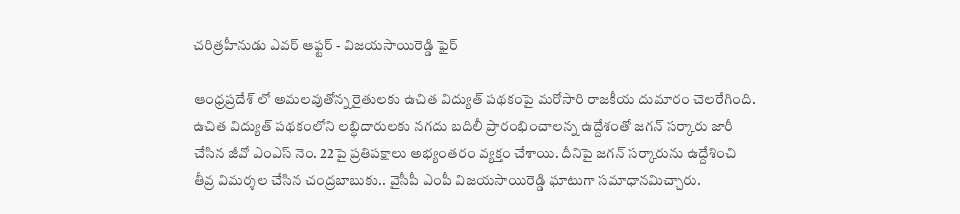చరిత్రహీనుడు ఎవర్ ఆఫ్టర్ - విజయసాయిరెడ్డి ఫైర్

ఆంధ్రప్రదేశ్ లో అమలవుతోన్న రైతులకు ఉచిత విద్యుత్ పథకంపై మరోసారి రాజకీయ దుమారం చెలరేగింది. ఉచిత విద్యుత్ పథకంలోని లబ్ధిదారులకు నగదు బదిలీ ప్రారంభించాలన్న ఉద్దేశంతో జగన్ సర్కారు జారీ చేసిన జీవో ఎంఎస్ నెం. 22పై ప్రతిపక్షాలు అభ్యంతరం వ్యక్తం చేశాయి. దీనిపై జగన్ సర్కారును ఉద్దేశించి తీవ్ర విమర్శల చేసిన చంద్రబాబుకు.. వైసీపీ ఎంపీ విజయసాయిరెడ్డి ఘాటుగా సమాధానమిచ్చారు.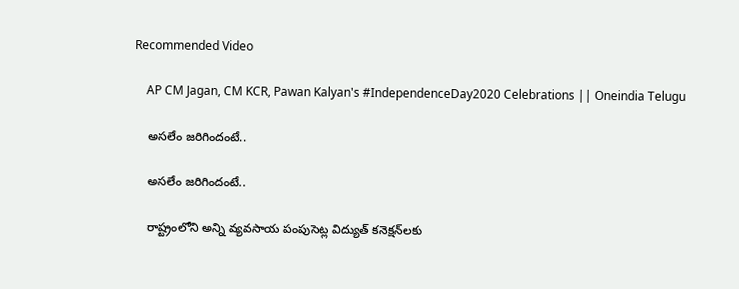Recommended Video

    AP CM Jagan, CM KCR, Pawan Kalyan's #IndependenceDay2020 Celebrations || Oneindia Telugu

    అసలేం జరిగిందంటే..

    అసలేం జరిగిందంటే..

    రాష్ట్రంలోని అన్ని వ్యవసాయ పంపుసెట్ల విద్యుత్‌ కనెక్షన్‌లకు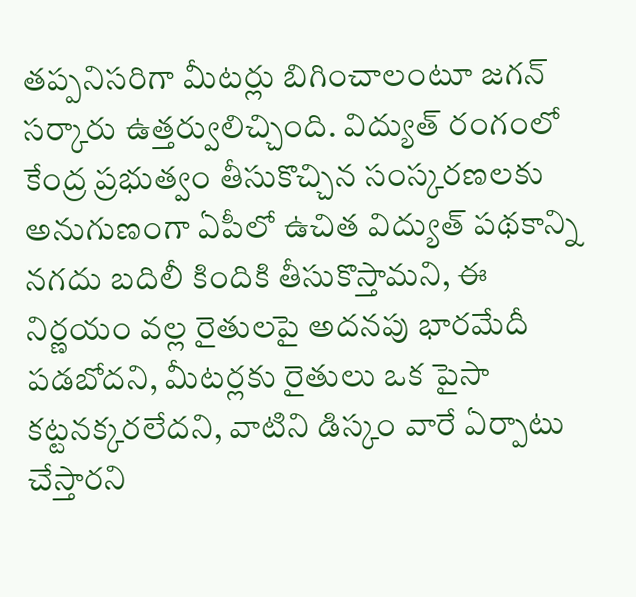తప్పనిసరిగా మీటర్లు బిగించాలంటూ జగన్ సర్కారు ఉత్తర్వులిచ్చింది. విద్యుత్ రంగంలో కేంద్ర ప్రభుత్వం తీసుకొచ్చిన సంస్కరణలకు అనుగుణంగా ఏపీలో ఉచిత విద్యుత్ పథకాన్ని నగదు బదిలీ కిందికి తీసుకొస్తామని, ఈ నిర్ణయం వల్ల రైతులపై అదనపు భారమేదీ పడబోదని, మీటర్లకు రైతులు ఒక పైసా కట్టనక్కరలేదని, వాటిని డిస్కం వారే ఏర్పాటు చేస్తారని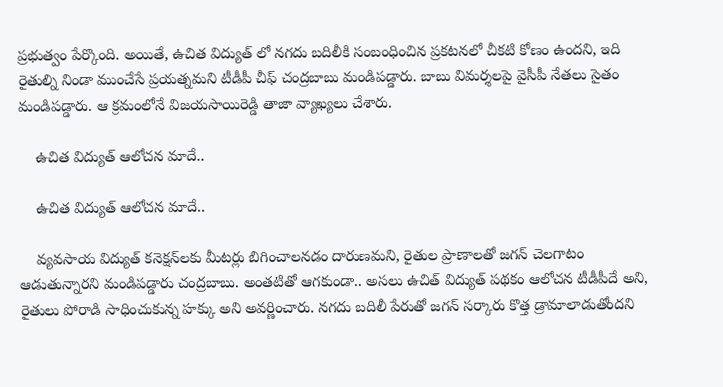ప్రభుత్వం పేర్కొంది. అయితే, ఉచిత విద్యుత్ లో నగదు బదిలీకి సంబంధించిన ప్రకటనలో చీకటి కోణం ఉందని, ఇది రైతుల్ని నిండా ముంచేసే ప్రయత్నమని టీడీపీ చీఫ్ చంద్రబాబు మండిపడ్డారు. బాబు విమర్శలపై వైసీపీ నేతలు సైతం మండిపడ్డారు. ఆ క్రమంలోనే విజయసాయిరెడ్డి తాజా వ్యాఖ్యలు చేశారు.

    ఉచిత విద్యుత్ ఆలోచన మాదే..

    ఉచిత విద్యుత్ ఆలోచన మాదే..

    వ్యవసాయ విద్యుత్‌ కనెక్షన్‌లకు మీటర్లు బిగించాలనడం దారుణమని, రైతుల ప్రాణాలతో జగన్ చెలగాటం ఆడుతున్నారని మండిపడ్డారు చంద్రబాబు. అంతటితో ఆగకుండా.. అసలు ఉచిత్ విద్యుత్ పథకం ఆలోచన టీడీపీదే అని, రైతులు పోరాడి సాధించుకున్న హక్కు అని అవర్ణించారు. నగదు బదిలీ పేరుతో జగన్ సర్కారు కొత్త డ్రామాలాడుతోందని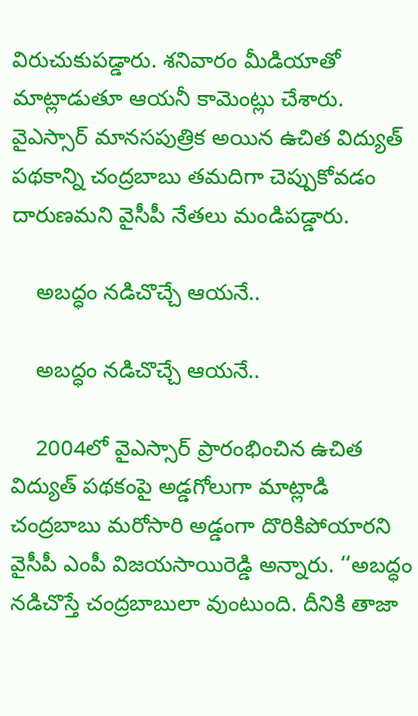విరుచుకుపడ్డారు. శనివారం మీడియాతో మాట్లాడుతూ ఆయనీ కామెంట్లు చేశారు. వైఎస్సార్ మానసపుత్రిక అయిన ఉచిత విద్యుత్ పథకాన్ని చంద్రబాబు తమదిగా చెప్పుకోవడం దారుణమని వైసీపీ నేతలు మండిపడ్డారు.

    అబద్ధం నడిచొచ్చే ఆయనే..

    అబద్ధం నడిచొచ్చే ఆయనే..

    2004లో వైఎస్సార్ ప్రారంభించిన ఉచిత విద్యుత్ పథకంపై అడ్డగోలుగా మాట్లాడి చంద్రబాబు మరోసారి అడ్డంగా దొరికిపోయారని వైసీపీ ఎంపీ విజయసాయిరెడ్డి అన్నారు. ‘‘అబద్ధం నడిచొస్తే చంద్రబాబులా వుంటుంది. దీనికి తాజా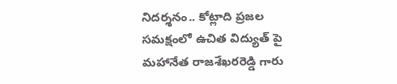నిదర్శనం.. కోట్లాది ప్రజల సమక్షంలో ఉచిత విద్యుత్ పై మహానేత రాజశేఖరరెడ్డి గారు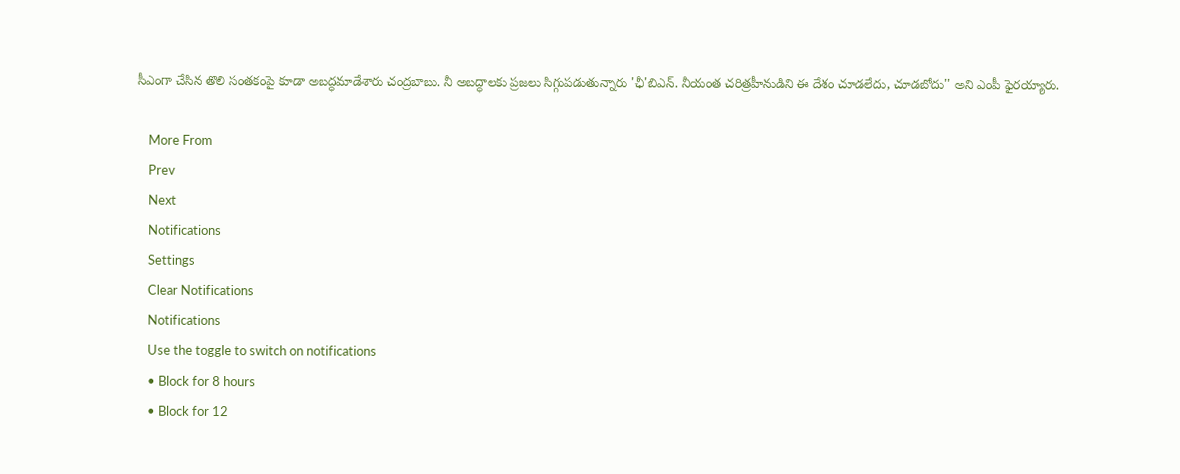సీఎంగా చేసిన తొలి సంతకంపై కూడా అబద్ధమాడేశారు చంద్రబాబు. నీ అబద్ధాలకు ప్రజలు సిగ్గుపడుతున్నారు 'ఛీ'బిఎన్. నీయంత చరిత్రహీనుడిని ఈ దేశం చూడలేదు, చూడబోదు'' అని ఎంపీ ఫైరయ్యారు.

    More From
    Prev
    Next
    Notifications
    Settings
    Clear Notifications
    Notifications
    Use the toggle to switch on notifications
    • Block for 8 hours
    • Block for 12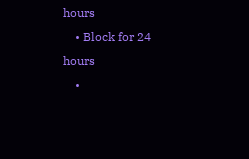hours
    • Block for 24 hours
    •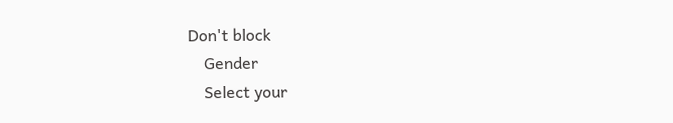Don't block
    Gender
    Select your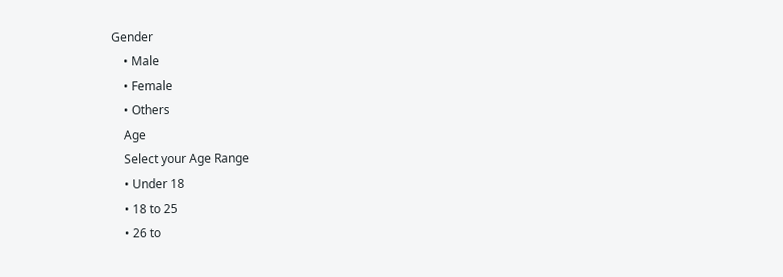Gender
    • Male
    • Female
    • Others
    Age
    Select your Age Range
    • Under 18
    • 18 to 25
    • 26 to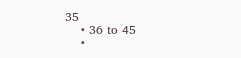35
    • 36 to 45
    •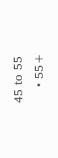45 to 55
    • 55+